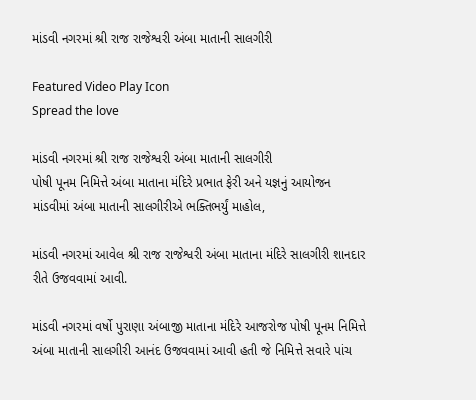માંડવી નગરમાં શ્રી રાજ રાજેશ્વરી અંબા માતાની સાલગીરી

Featured Video Play Icon
Spread the love

માંડવી નગરમાં શ્રી રાજ રાજેશ્વરી અંબા માતાની સાલગીરી
પોષી પૂનમ નિમિત્તે અંબા માતાના મંદિરે પ્રભાત ફેરી અને યજ્ઞનું આયોજન
માંડવીમાં અંબા માતાની સાલગીરીએ ભક્તિભર્યું માહોલ,

માંડવી નગરમાં આવેલ શ્રી રાજ રાજેશ્વરી અંબા માતાના મંદિરે સાલગીરી શાનદાર રીતે ઉજવવામાં આવી.

માંડવી નગરમાં વર્ષો પુરાણા અંબાજી માતાના મંદિરે આજરોજ પોષી પૂનમ નિમિત્તે અંબા માતાની સાલગીરી આનંદ ઉજવવામાં આવી હતી જે નિમિત્તે સવારે પાંચ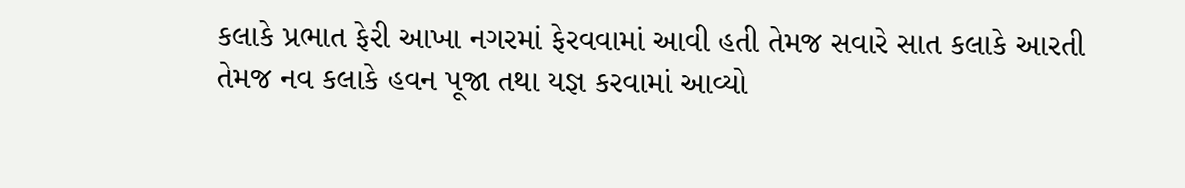કલાકે પ્રભાત ફેરી આખા નગરમાં ફેરવવામાં આવી હતી તેમજ સવારે સાત કલાકે આરતી તેમજ નવ કલાકે હવન પૂજા તથા યજ્ઞ કરવામાં આવ્યો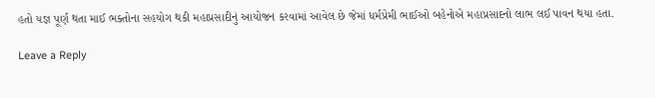હતો યજ્ઞ પૂર્ણ થતા માઈ ભક્તોના સહયોગ થકી મહાપ્રસાદીનું આયોજન કરવામાં આવેલ છે જેમાં ધર્મપ્રેમી ભાઈઓ બહેનોએ મહાપ્રસાદનો લાભ લઈ પાવન થયા હતા.

Leave a Reply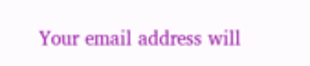Your email address will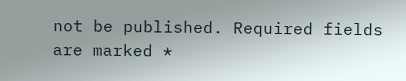not be published. Required fields are marked *